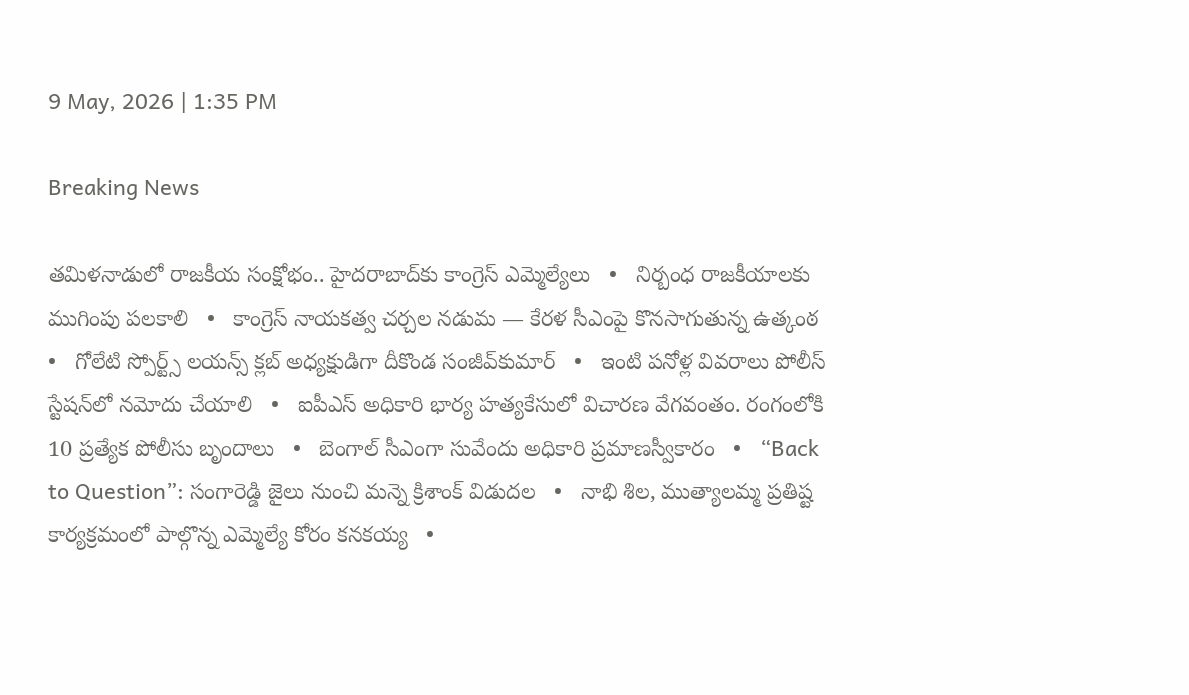9 May, 2026 | 1:35 PM

Breaking News

తమిళనాడులో రాజకీయ సంక్షోభం.. హైదరాబాద్‌కు కాంగ్రెస్ ఎమ్మెల్యేలు   •   నిర్బంధ రాజకీయాలకు ముగింపు పలకాలి   •   కాంగ్రెస్ నాయకత్వ చర్చల నడుమ — కేరళ సీఎంపై కొనసాగుతున్న ఉత్కంఠ   •   గోలేటి స్పోర్ట్స్ లయన్స్ క్లబ్ అధ్యక్షుడిగా దీకొండ సంజీవ్‌కుమార్   •   ఇంటి పనోళ్ల వివరాలు పోలీస్ స్టేషన్‌లో నమోదు చేయాలి   •   ఐపీఎస్ అధికారి భార్య హత్యకేసులో విచారణ వేగవంతం. రంగంలోకి 10 ప్రత్యేక పోలీసు బృందాలు   •   బెంగాల్‌ సీఎంగా సువేందు అధికారి ప్రమాణస్వీకారం   •   “Back to Question”: సంగారెడ్డి జైలు నుంచి మన్నె క్రిశాంక్ విడుదల   •   నాభి శిల, ముత్యాలమ్మ ప్రతిష్ట కార్యక్రమంలో పాల్గొన్న ఎమ్మెల్యే కోరం కనకయ్య   •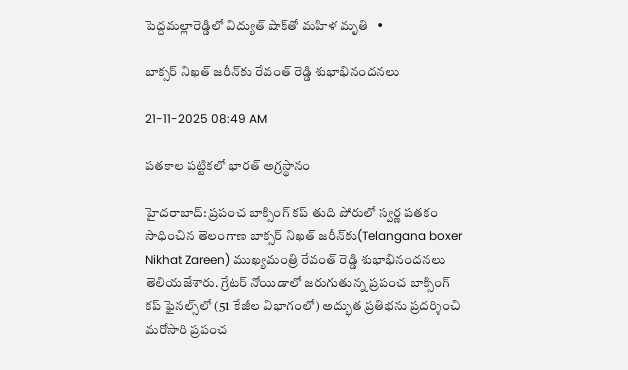పెద్దమల్లారెడ్డిలో విద్యుత్ షాక్‌తో మహిళ మృతి   •

బాక్సర్ నిఖత్ జరీన్‌కు రేవంత్ రెడ్డి శుభాభినందనలు

21-11-2025 08:49 AM

పతకాల పట్టికలో భారత్ అగ్రస్థానం

హైదరాబాద్: ప్రపంచ బాక్సింగ్ కప్ తుది పోరులో స్వర్ణ పతకం సాధించిన తెలంగాణ బాక్సర్ నిఖత్ జరీన్‌కు(Telangana boxer Nikhat Zareen) ముఖ్యమంత్రి రేవంత్ రెడ్డి శుభాభినందనలు తెలియజేశారు. గ్రేటర్ నోయిడాలో జరుగుతున్న ప్రపంచ బాక్సింగ్ కప్ ఫైనల్స్‌లో (51 కేజీల విభాగంలో) అద్భుత ప్రతిభను ప్రదర్శించి మరోసారి ప్రపంచ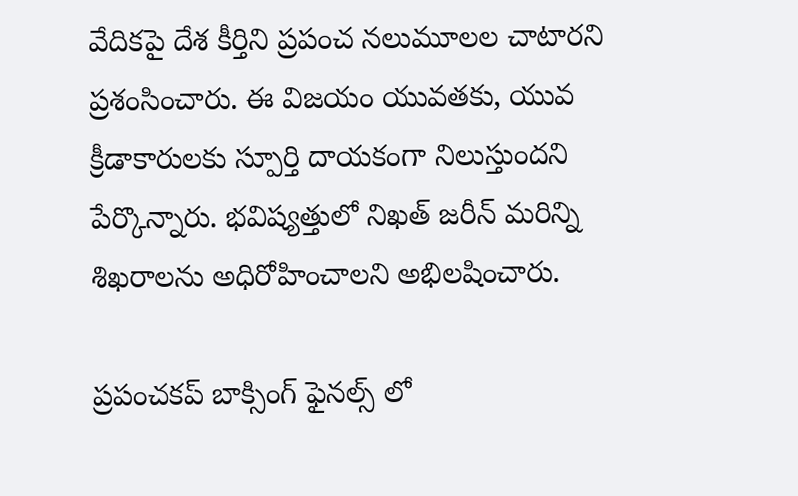వేదికపై దేశ కీర్తిని ప్రపంచ నలుమూలల చాటారని ప్రశంసించారు. ఈ విజయం యువతకు, యువ క్రీడాకారులకు స్పూర్తి దాయకంగా నిలుస్తుందని పేర్కొన్నారు. భవిష్యత్తులో నిఖత్ జరీన్ మరిన్ని శిఖరాలను అధిరోహించాలని అభిలషించారు.

ప్రపంచకప్ బాక్సింగ్ ఫైనల్స్ లో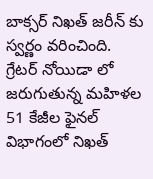బాక్సర్ నిఖత్ జరీన్ కు స్వర్ణం వరించింది.  గ్రేటర్ నోయిడా లో జరుగుతున్న మహిళల 51 కేజీల ఫైనల్ విభాగంలో నిఖత్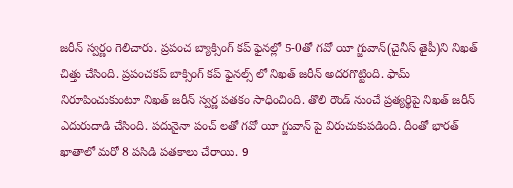జరీన్ స్వర్ణం గెలిచారు. ప్రపంచ బ్యాక్సింగ్ కప్ ఫైనల్లో 5-0తో గవో యీ గ్జువాన్(చైనీస్ తైపీ)ని నిఖత్ చిత్తు చేసింది. ప్రపంచకప్ బాక్సింగ్ కప్ ఫైనల్స్ లో నిఖత్ జరీన్ అదరగొట్టింది. ఫామ్ నిరూపించుకుంటూ నిఖత్ జరీన్ స్వర్ణ పతకం సాధించింది. తొలి రౌండ్ నుంచే ప్రత్యర్థిపై నిఖత్ జరీన్ ఎదురుదాడి చేసింది. పదునైనా పంచ్ లతో గవో యీ గ్జువాన్ పై విరుచుకుపడింది. దీంతో భారత్ ఖాతాలో మరో 8 పసిడి పతకాలు చేరాయి. 9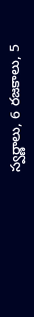స్వర్ణాలు, 6 రజకాలు, 5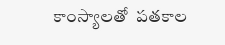కాంస్యాలతో  పతకాల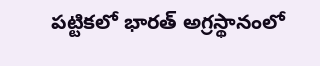పట్టికలో భారత్ అగ్రస్థానంలో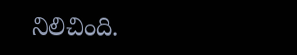నిలిచింది.